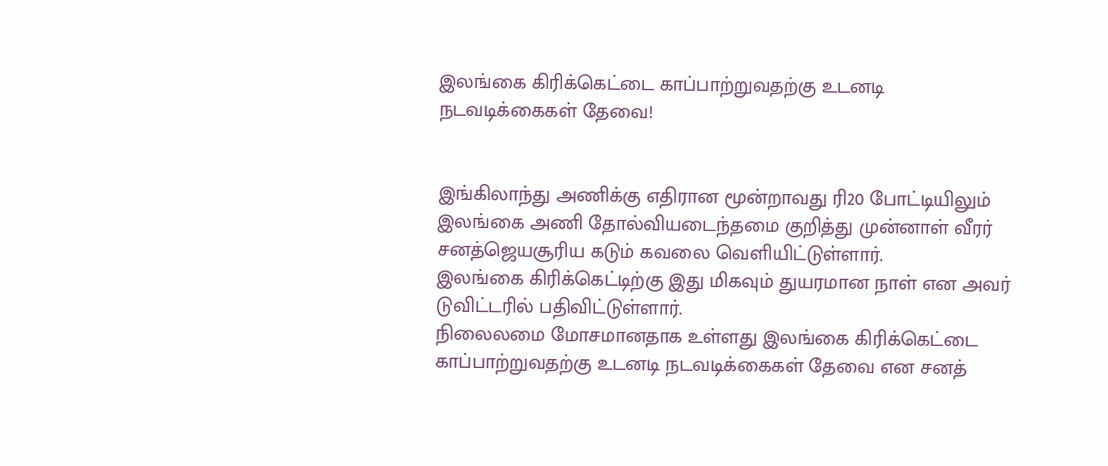இலங்கை கிரிக்கெட்டை காப்பாற்றுவதற்கு உடனடி நடவடிக்கைகள் தேவை!


இங்கிலாந்து அணிக்கு எதிரான மூன்றாவது ரி20 போட்டியிலும் இலங்கை அணி தோல்வியடைந்தமை குறித்து முன்னாள் வீரர் சனத்ஜெயசூரிய கடும் கவலை வெளியிட்டுள்ளார்.
இலங்கை கிரிக்கெட்டிற்கு இது மிகவும் துயரமான நாள் என அவர் டுவிட்டரில் பதிவிட்டுள்ளார்.
நிலைலமை மோசமானதாக உள்ளது இலங்கை கிரிக்கெட்டை காப்பாற்றுவதற்கு உடனடி நடவடிக்கைகள் தேவை என சனத்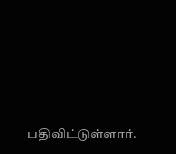பதிவிட்டுள்ளார்.